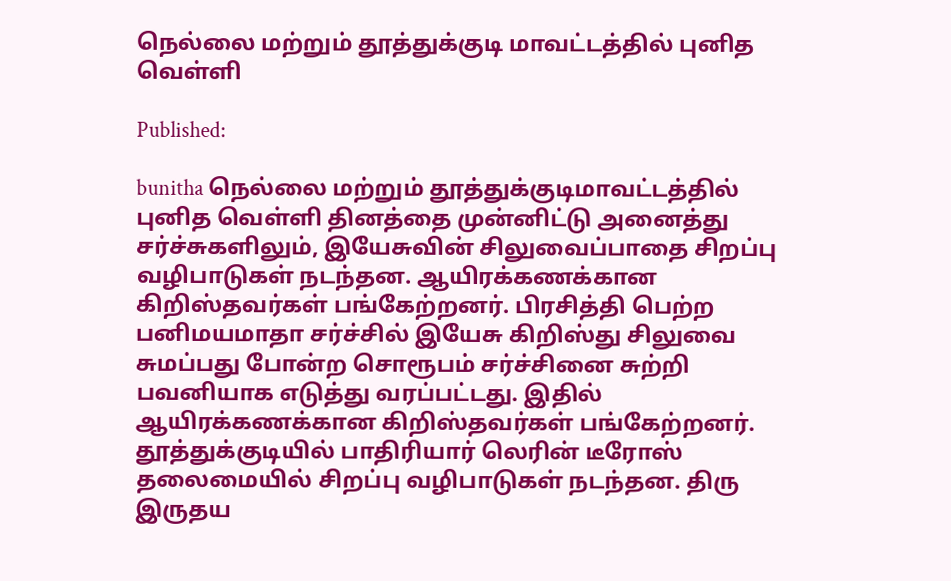நெல்லை மற்றும் தூத்துக்குடி மாவட்டத்தில் புனித வெள்ளி

Published:

bunitha நெல்லை மற்றும் தூத்துக்குடிமாவட்டத்தில் புனித வெள்ளி தினத்தை முன்னிட்டு அனைத்து சர்ச்சுகளிலும், இயேசுவின் சிலுவைப்பாதை சிறப்பு வழிபாடுகள் நடந்தன. ஆயிரக்கணக்கான கிறிஸ்தவர்கள் பங்கேற்றனர். பிரசித்தி பெற்ற பனிமயமாதா சர்ச்சில் இயேசு கிறிஸ்து சிலுவை சுமப்பது போன்ற சொரூபம் சர்ச்சினை சுற்றி பவனியாக எடுத்து வரப்பட்டது. இதில் ஆயிரக்கணக்கான கிறிஸ்தவர்கள் பங்கேற்றனர். தூத்துக்குடியில் பாதிரியார் லெரின் டீரோஸ் தலைமையில் சிறப்பு வழிபாடுகள் நடந்தன. திரு இருதய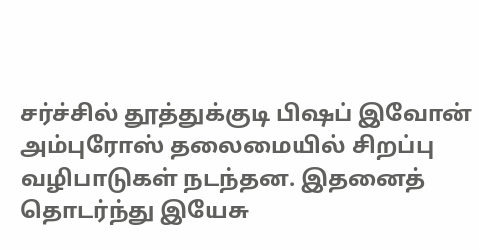சர்ச்சில் தூத்துக்குடி பிஷப் இவோன் அம்புரோஸ் தலைமையில் சிறப்பு வழிபாடுகள் நடந்தன. இதனைத் தொடர்ந்து இயேசு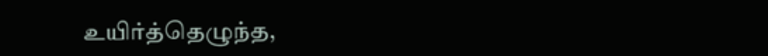உயிர்த்தெழுந்த,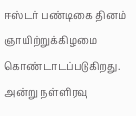ஈஸ்டர் பண்டிகை தினம் ஞாயிற்றுக்கிழமை கொண்டாடப்படுகிறது. அன்று நள்ளிரவு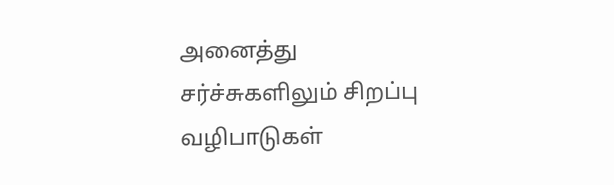அனைத்து சர்ச்சுகளிலும் சிறப்பு வழிபாடுகள்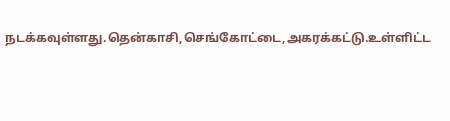நடக்கவுள்ளது.தென்காசி,செங்கோட்டை,அகரக்கட்டு.உள்ளிட்ட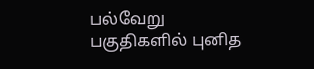பல்வேறு பகுதிகளில் புனித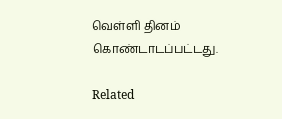வெள்ளி தினம் கொண்டாடப்பட்டது.

Related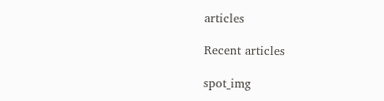articles

Recent articles

spot_img